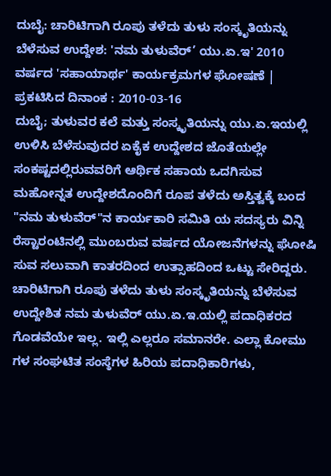ದುಬೈ: ಚಾರಿಟಿಗಾಗಿ ರೂಪು ತಳೆದು ತುಳು ಸಂಸ್ಕೃತಿಯನ್ನು ಬೆಳೆಸುವ ಉದ್ದೇಶ: 'ನಮ ತುಳುವೆರ್’ ಯು.ಏ.ಇ' 2010 ವರ್ಷದ 'ಸಹಾಯಾರ್ಥ' ಕಾರ್ಯಕ್ರಮಗಳ ಘೋಷಣೆ |
ಪ್ರಕಟಿಸಿದ ದಿನಾಂಕ : 2010-03-16
ದುಬೈ; ತುಳುವರ ಕಲೆ ಮತ್ತು ಸಂಸ್ಕೃತಿಯನ್ನು ಯು.ಏ.ಇಯಲ್ಲಿ ಉಳಿಸಿ ಬೆಳೆಸುವುದರ ಏಕೈಕ ಉದ್ದೇಶದ ಜೊತೆಯಲ್ಲೇ ಸಂಕಷ್ಟದಲ್ಲಿರುವವರಿಗೆ ಆರ್ಥಿಕ ಸಹಾಯ ಒದಗಿಸುವ ಮಹೋನ್ನತ ಉದ್ದೇಶದೊಂದಿಗೆ ರೂಪ ತಳೆದು ಅಸ್ತಿತ್ವಕ್ಕೆ ಬಂದ "ನಮ ತುಳುವೆರ್"ನ ಕಾರ್ಯಕಾರಿ ಸಮಿತಿ ಯ ಸದಸ್ಯರು ವಿನ್ನಿ ರೆಸ್ಟಾರಂಟಿನಲ್ಲಿ ಮುಂಬರುವ ವರ್ಷದ ಯೋಜನೆಗಳನ್ನು ಘೋಷಿ ಸುವ ಸಲುವಾಗಿ ಕಾತರದಿಂದ ಉತ್ಸಾಹದಿಂದ ಒಟ್ಟು ಸೇರಿದ್ದರು.
ಚಾರಿಟಿಗಾಗಿ ರೂಪು ತಳೆದು ತುಳು ಸಂಸ್ಕೃತಿಯನ್ನು ಬೆಳೆಸುವ ಉದ್ದೇಶಿತ ನಮ ತುಳುವೆರ್ ಯು.ಏ.ಇ.ಯಲ್ಲಿ ಪದಾಧಿಕರದ ಗೊಡವೆಯೇ ಇಲ್ಲ. ಇಲ್ಲಿ ಎಲ್ಲರೂ ಸಮಾನರೇ. ಎಲ್ಲಾ ಕೋಮು ಗಳ ಸಂಘಟಿತ ಸಂಸ್ಠೆಗಳ ಹಿರಿಯ ಪದಾಧಿಕಾರಿಗಳು,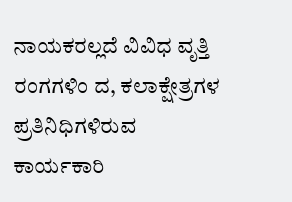ನಾಯಕರಲ್ಲದೆ ವಿವಿಧ ವೃತ್ತಿ ರಂಗಗಳಿಂ ದ, ಕಲಾಕ್ಷೇತ್ರಗಳ ಪ್ರತಿನಿಧಿಗಳಿರುವ ಕಾರ್ಯಕಾರಿ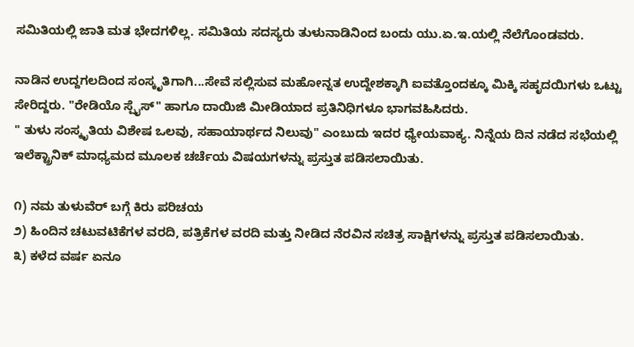ಸಮಿತಿಯಲ್ಲಿ ಜಾತಿ ಮತ ಭೇದಗಳಿಲ್ಲ. ಸಮಿತಿಯ ಸದಸ್ಯರು ತುಳುನಾಡಿನಿಂದ ಬಂದು ಯು.ಏ.ಇ.ಯಲ್ಲಿ ನೆಲೆಗೊಂಡವರು.

ನಾಡಿನ ಉದ್ದಗಲದಿಂದ ಸಂಸ್ಕೃತಿಗಾಗಿ...ಸೇವೆ ಸಲ್ಲಿಸುವ ಮಹೋನ್ನತ ಉದ್ದೇಶಕ್ಕಾಗಿ ಐವತ್ತೊಂದಕ್ಕೂ ಮಿಕ್ಕಿ ಸಹೃದಯಿಗಳು ಒಟ್ಟು ಸೇರಿದ್ದರು. "ರೇಡಿಯೊ ಸ್ಪೈಸ್" ಹಾಗೂ ದಾಯಿಜಿ ಮೀಡಿಯಾದ ಪ್ರತಿನಿಧಿಗಳೂ ಭಾಗವಹಿಸಿದರು.
" ತುಳು ಸಂಸ್ಕೃತಿಯ ವಿಶೇಷ ಒಲವು, ಸಹಾಯಾರ್ಥದ ನಿಲುವು" ಎಂಬುದು ಇದರ ಧ್ಯೇಯವಾಕ್ಯ. ನಿನ್ನೆಯ ದಿನ ನಡೆದ ಸಭೆಯಲ್ಲಿ ಇಲೆಕ್ಟ್ರಾನಿಕ್ ಮಾಧ್ಯಮದ ಮೂಲಕ ಚರ್ಚೆಯ ವಿಷಯಗಳನ್ನು ಪ್ರಸ್ತುತ ಪಡಿಸಲಾಯಿತು.

೧) ನಮ ತುಳುವೆರ್ ಬಗ್ಗೆ ಕಿರು ಪರಿಚಯ
೨) ಹಿಂದಿನ ಚಟುವಟಿಕೆಗಳ ವರದಿ, ಪತ್ರಿಕೆಗಳ ವರದಿ ಮತ್ತು ನೀಡಿದ ನೆರವಿನ ಸಚಿತ್ರ ಸಾಕ್ಷಿಗಳನ್ನು ಪ್ರಸ್ತುತ ಪಡಿಸಲಾಯಿತು.
೩) ಕಳೆದ ವರ್ಷ ಏನೂ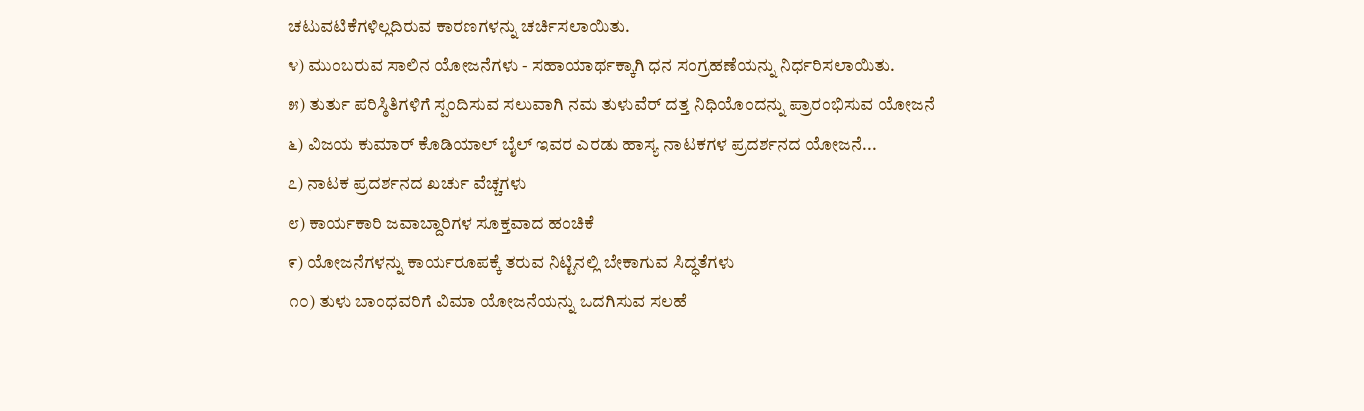ಚಟುವಟಿಕೆಗಳಿಲ್ಲದಿರುವ ಕಾರಣಗಳನ್ನು ಚರ್ಚಿಸಲಾಯಿತು.
೪) ಮುಂಬರುವ ಸಾಲಿನ ಯೋಜನೆಗಳು - ಸಹಾಯಾರ್ಥಕ್ಕಾಗಿ ಧನ ಸಂಗ್ರಹಣೆಯನ್ನು ನಿರ್ಧರಿಸಲಾಯಿತು.
೫) ತುರ್ತು ಪರಿಸ್ಠಿತಿಗಳಿಗೆ ಸ್ಪಂದಿಸುವ ಸಲುವಾಗಿ ನಮ ತುಳುವೆರ್ ದತ್ತ ನಿಧಿಯೊಂದನ್ನು ಪ್ರಾರಂಭಿಸುವ ಯೋಜನೆ
೬) ವಿಜಯ ಕುಮಾರ್ ಕೊಡಿಯಾಲ್ ಬೈಲ್ ಇವರ ಎರಡು ಹಾಸ್ಯ ನಾಟಕಗಳ ಪ್ರದರ್ಶನದ ಯೋಜನೆ...
೭) ನಾಟಕ ಪ್ರದರ್ಶನದ ಖರ್ಚು ವೆಚ್ಚಗಳು
೮) ಕಾರ್ಯಕಾರಿ ಜವಾಬ್ದಾರಿಗಳ ಸೂಕ್ತವಾದ ಹಂಚಿಕೆ
೯) ಯೋಜನೆಗಳನ್ನು ಕಾರ್ಯರೂಪಕ್ಕೆ ತರುವ ನಿಟ್ಟಿನಲ್ಲಿ ಬೇಕಾಗುವ ಸಿದ್ಧತೆಗಳು
೧೦) ತುಳು ಬಾಂಧವರಿಗೆ ವಿಮಾ ಯೋಜನೆಯನ್ನು ಒದಗಿಸುವ ಸಲಹೆ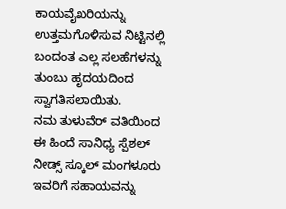ಕಾಯವೈಖರಿಯನ್ನು ಉತ್ತಮಗೊಳಿಸುವ ನಿಟ್ಟಿನಲ್ಲಿ ಬಂದಂತ ಎಲ್ಲ ಸಲಹೆಗಳನ್ನು ತುಂಬು ಹೃದಯದಿಂದ ಸ್ವಾಗತಿಸಲಾಯಿತು.
ನಮ ತುಳುವೆರ್ ವತಿಯಿಂದ ಈ ಹಿಂದೆ ಸಾನಿಧ್ಯ ಸ್ಪೆಶಲ್ ನೀಡ್ಸ್ ಸ್ಕೂಲ್ ಮಂಗಳೂರು ಇವರಿಗೆ ಸಹಾಯವನ್ನು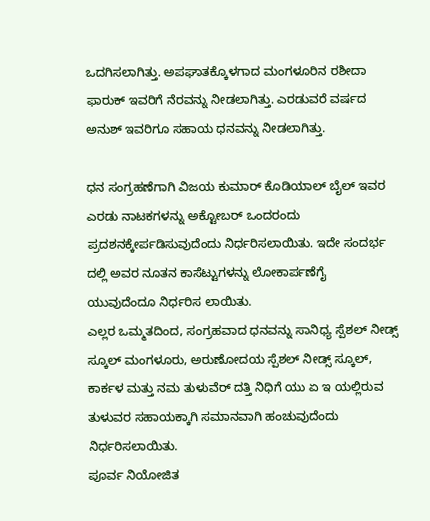ಒದಗಿಸಲಾಗಿತ್ತು. ಅಪಘಾತಕ್ಕೊಳಗಾದ ಮಂಗಳೂರಿನ ರಶೀದಾ ಫಾರುಕ್ ಇವರಿಗೆ ನೆರವನ್ನು ನೀಡಲಾಗಿತ್ತು. ಎರಡುವರೆ ವರ್ಷದ ಅನುಶ್ ಇವರಿಗೂ ಸಹಾಯ ಧನವನ್ನು ನೀಡಲಾಗಿತ್ತು.

ಧನ ಸಂಗ್ರಹಣೆಗಾಗಿ ವಿಜಯ ಕುಮಾರ್ ಕೊಡಿಯಾಲ್ ಬೈಲ್ ಇವರ ಎರಡು ನಾಟಕಗಳನ್ನು ಅಕ್ಟೋಬರ್ ಒಂದರಂದು ಪ್ರದಶನಕ್ಕೇರ್ಪಡಿಸುವುದೆಂದು ನಿರ್ಧರಿಸಲಾಯಿತು. ಇದೇ ಸಂದರ್ಭ ದಲ್ಲಿ ಅವರ ನೂತನ ಕಾಸೆಟ್ಟುಗಳನ್ನು ಲೋಕಾರ್ಪಣೆಗೈ ಯುವುದೆಂದೂ ನಿರ್ಧರಿಸ ಲಾಯಿತು.
ಎಲ್ಲರ ಒಮ್ಮತದಿಂದ, ಸಂಗ್ರಹವಾದ ಧನವನ್ನು ಸಾನಿಧ್ಯ ಸ್ಪೆಶಲ್ ನೀಡ್ಸ್ ಸ್ಕೂಲ್ ಮಂಗಳೂರು, ಅರುಣೋದಯ ಸ್ಪೆಶಲ್ ನೀಡ್ಸ್ ಸ್ಕೂಲ್, ಕಾರ್ಕಳ ಮತ್ತು ನಮ ತುಳುವೆರ್ ದತ್ತಿ ನಿಧಿಗೆ ಯು ಏ ಇ ಯಲ್ಲಿರುವ ತುಳುವರ ಸಹಾಯಕ್ಕಾಗಿ ಸಮಾನವಾಗಿ ಹಂಚುವುದೆಂದು ನಿರ್ಧರಿಸಲಾಯಿತು.
ಪೂರ್ವ ನಿಯೋಜಿತ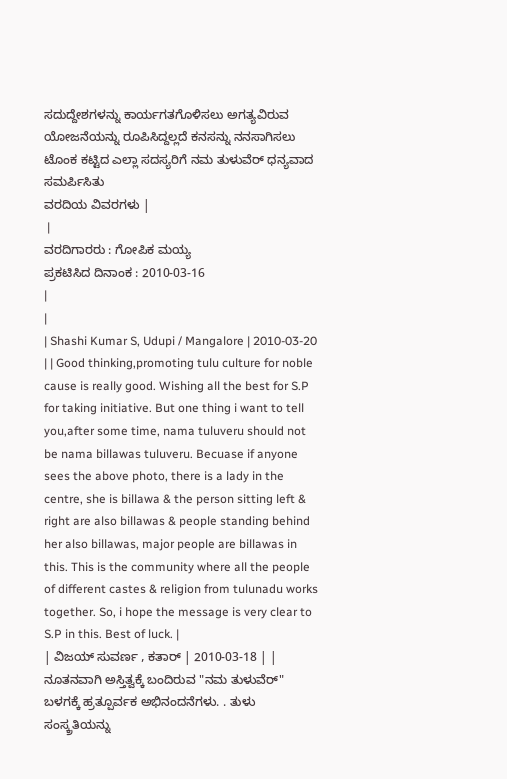ಸದುದ್ದೇಶಗಳನ್ನು ಕಾರ್ಯಗತಗೊಳಿಸಲು ಅಗತ್ಯವಿರುವ ಯೋಜನೆಯನ್ನು ರೂಪಿಸಿದ್ದಲ್ಲದೆ ಕನಸನ್ನು ನನಸಾಗಿಸಲು ಟೊಂಕ ಕಟ್ಟಿದ ಎಲ್ಲಾ ಸದಸ್ಯರಿಗೆ ನಮ ತುಳುವೆರ್ ಧನ್ಯವಾದ ಸಮರ್ಪಿಸಿತು
ವರದಿಯ ವಿವರಗಳು |
 |
ವರದಿಗಾರರು : ಗೋಪಿಕ ಮಯ್ಯ
ಪ್ರಕಟಿಸಿದ ದಿನಾಂಕ : 2010-03-16
|
|
| Shashi Kumar S, Udupi / Mangalore | 2010-03-20 | | Good thinking,promoting tulu culture for noble cause is really good. Wishing all the best for S.P for taking initiative. But one thing i want to tell you,after some time, nama tuluveru should not be nama billawas tuluveru. Becuase if anyone sees the above photo, there is a lady in the centre, she is billawa & the person sitting left & right are also billawas & people standing behind her also billawas, major people are billawas in this. This is the community where all the people of different castes & religion from tulunadu works together. So, i hope the message is very clear to S.P in this. Best of luck. |
| ವಿಜಯ್ ಸುವರ್ಣ , ಕತಾರ್ | 2010-03-18 | | ನೂತನವಾಗಿ ಅಸ್ತಿತ್ವಕ್ಕೆ ಬಂದಿರುವ "ನಮ ತುಳುವೆರ್" ಬಳಗಕ್ಕೆ ಹ್ರತ್ಪೂರ್ವಕ ಅಭಿನಂದನೆಗಳು. . ತುಳು ಸಂಸ್ಕ್ರತಿಯನ್ನು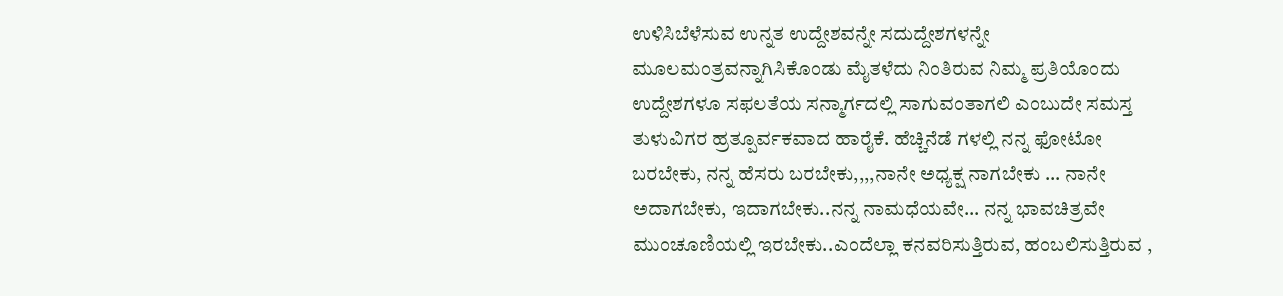ಉಳಿಸಿಬೆಳೆಸುವ ಉನ್ನತ ಉದ್ದೇಶವನ್ನೇ ಸದುದ್ದೇಶಗಳನ್ನೇ ಮೂಲಮಂತ್ರವನ್ನಾಗಿಸಿಕೊಂಡು ಮೈತಳೆದು ನಿಂತಿರುವ ನಿಮ್ಮ ಪ್ರತಿಯೊಂದು ಉದ್ದೇಶಗಳೂ ಸಫಲತೆಯ ಸನ್ಮಾರ್ಗದಲ್ಲಿ ಸಾಗುವಂತಾಗಲಿ ಎಂಬುದೇ ಸಮಸ್ತ ತುಳುವಿಗರ ಹ್ರತ್ಪೂರ್ವಕವಾದ ಹಾರೈಕೆ. ಹೆಚ್ಚಿನೆಡೆ ಗಳಲ್ಲಿ ನನ್ನ ಫೋಟೋ ಬರಬೇಕು, ನನ್ನ ಹೆಸರು ಬರಬೇಕು,,,,ನಾನೇ ಅಧ್ಯಕ್ಷ ನಾಗಬೇಕು ... ನಾನೇ ಅದಾಗಬೇಕು, ಇದಾಗಬೇಕು..ನನ್ನ ನಾಮಧೆಯವೇ... ನನ್ನ ಭಾವಚಿತ್ರವೇ ಮುಂಚೂಣಿಯಲ್ಲಿ ಇರಬೇಕು..ಎಂದೆಲ್ಲಾ ಕನವರಿಸುತ್ತಿರುವ, ಹಂಬಲಿಸುತ್ತಿರುವ ,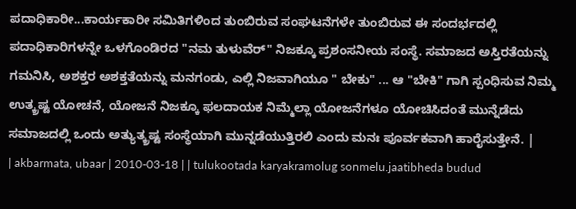ಪದಾಧಿಕಾರೀ...ಕಾರ್ಯಕಾರೀ ಸಮಿತಿಗಳಿಂದ ತುಂಬಿರುವ ಸಂಘಟನೆಗಳೇ ತುಂಬಿರುವ ಈ ಸಂದರ್ಭದಲ್ಲಿ ಪದಾಧಿಕಾರಿಗಳನ್ನೇ ಒಳಗೊಂಡಿರದ "ನಮ ತುಳುವೆರ್" ನಿಜಕ್ಕೂ ಪ್ರಶಂಸನೀಯ ಸಂಸ್ಥೆ. ಸಮಾಜದ ಅಸ್ತಿರತೆಯನ್ನು ಗಮನಿಸಿ, ಅಶಕ್ತರ ಅಶಕ್ತತೆಯನ್ನು ಮನಗಂಡು, ಎಲ್ಲಿ ನಿಜವಾಗಿಯೂ " ಬೇಕು" ... ಆ "ಬೇಕಿ" ಗಾಗಿ ಸ್ಪಂಧಿಸುವ ನಿಮ್ಮ ಉತ್ಕ್ರಷ್ಟ ಯೋಚನೆ, ಯೋಜನೆ ನಿಜಕ್ಕೂ ಫಲದಾಯಕ ನಿಮ್ಮೆಲ್ಲಾ ಯೋಜನೆಗಳೂ ಯೋಚಿಸಿದಂತೆ ಮುನ್ನೆಡೆದು ಸಮಾಜದಲ್ಲಿ ಒಂದು ಅತ್ಯುತ್ಕ್ರಷ್ಟ ಸಂಸ್ಥೆಯಾಗಿ ಮುನ್ನಡೆಯುತ್ತಿರಲಿ ಎಂದು ಮನಃ ಪೂರ್ವಕವಾಗಿ ಹಾರೈಸುತ್ತೇನೆ. |
| akbarmata, ubaar | 2010-03-18 | | tulukootada karyakramolug sonmelu.jaatibheda budud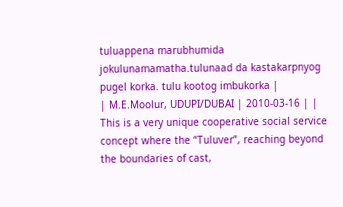tuluappena marubhumida jokulunamamatha.tulunaad da kastakarpnyog pugel korka. tulu kootog imbukorka |
| M.E.Moolur, UDUPI/DUBAI | 2010-03-16 | | This is a very unique cooperative social service concept where the “Tuluver”, reaching beyond the boundaries of cast,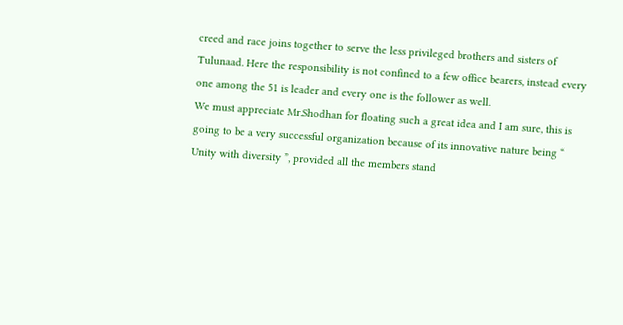creed and race joins together to serve the less privileged brothers and sisters of Tulunaad. Here the responsibility is not confined to a few office bearers, instead every one among the 51 is leader and every one is the follower as well.
We must appreciate Mr.Shodhan for floating such a great idea and I am sure, this is going to be a very successful organization because of its innovative nature being “ Unity with diversity ”, provided all the members stand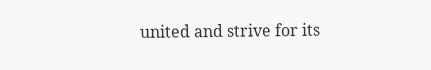united and strive for its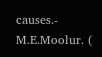causes.- M.E.Moolur. (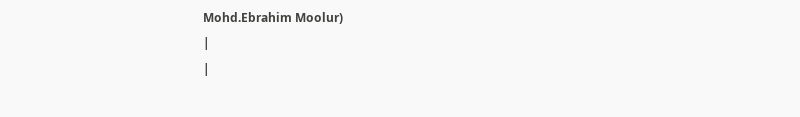Mohd.Ebrahim Moolur)
|
|